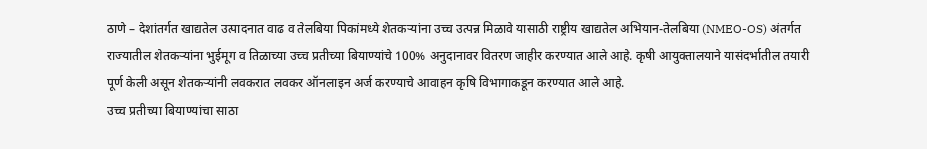ठाणे – देशांतर्गत खाद्यतेल उत्पादनात वाढ व तेलबिया पिकांमध्ये शेतकऱ्यांना उच्च उत्पन्न मिळावे यासाठी राष्ट्रीय खाद्यतेल अभियान-तेलबिया (NMEO-OS) अंतर्गत राज्यातील शेतकऱ्यांना भुईमूग व तिळाच्या उच्च प्रतीच्या बियाण्यांचे 100% अनुदानावर वितरण जाहीर करण्यात आले आहे. कृषी आयुक्तालयाने यासंदर्भातील तयारी पूर्ण केली असून शेतकऱ्यांनी लवकरात लवकर ऑनलाइन अर्ज करण्याचे आवाहन कृषि विभागाकडून करण्यात आले आहे.
उच्च प्रतीच्या बियाण्यांचा साठा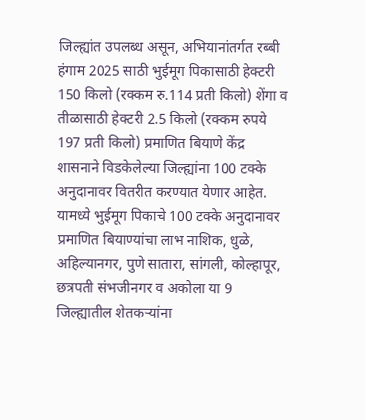जिल्ह्यांत उपलब्ध असून, अभियानांतर्गत रब्बी हंगाम 2025 साठी भुईमूग पिकासाठी हेक्टरी 150 किलो (रक्कम रु.114 प्रती किलो) शेंगा व तीळासाठी हेक्टरी 2.5 किलो (रक्कम रुपये 197 प्रती किलो) प्रमाणित बियाणे केंद्र शासनाने विडकेलेल्या जिल्ह्यांना 100 टक्के अनुदानावर वितरीत करण्यात येणार आहेत. यामध्ये भुईमूग पिकाचे 100 टक्के अनुदानावर प्रमाणित बियाण्यांचा लाभ नाशिक, धुळे, अहिल्यानगर, पुणे सातारा, सांगली, कोल्हापूर, छत्रपती संभजीनगर व अकोला या 9 जिल्ह्यातील शेतकऱ्यांना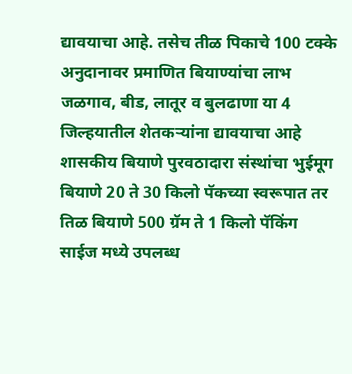द्यावयाचा आहे. तसेच तीळ पिकाचे 100 टक्के अनुदानावर प्रमाणित बियाण्यांचा लाभ जळगाव, बीड, लातूर व बुलढाणा या 4 जिल्हयातील शेतकऱ्यांना द्यावयाचा आहे
शासकीय बियाणे पुरवठादारा संस्थांचा भुईमूग बियाणे 20 ते 30 किलो पॅकच्या स्वरूपात तर तिळ बियाणे 500 ग्रॅम ते 1 किलो पॅकिंग साईज मध्ये उपलब्ध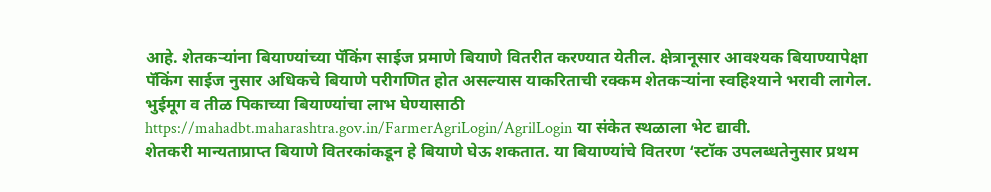आहे. शेतकऱ्यांना बियाण्यांच्या पॅकिंग साईज प्रमाणे बियाणे वितरीत करण्यात येतील. क्षेत्रानूसार आवश्यक बियाण्यापेक्षा पॅकिंग साईज नुसार अधिकचे बियाणे परीगणित होत असल्यास याकरिताची रक्कम शेतकऱ्यांना स्वहिश्याने भरावी लागेल. भुईमूग व तीळ पिकाच्या बियाण्यांचा लाभ घेण्यासाठी https://mahadbt.maharashtra.gov.in/FarmerAgriLogin/AgrilLogin या संकेत स्थळाला भेट द्यावी.
शेतकरी मान्यताप्राप्त बियाणे वितरकांकडून हे बियाणे घेऊ शकतात. या बियाण्यांचे वितरण ‘स्टॉक उपलब्धतेनुसार प्रथम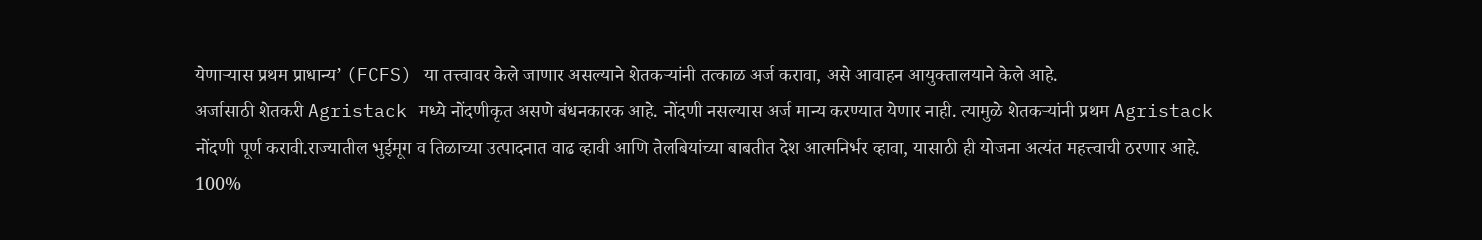येणाऱ्यास प्रथम प्राधान्य’ (FCFS) या तत्त्वावर केले जाणार असल्याने शेतकऱ्यांनी तत्काळ अर्ज करावा, असे आवाहन आयुक्तालयाने केले आहे.
अर्जासाठी शेतकरी Agristack मध्ये नोंदणीकृत असणे बंधनकारक आहे. नोंदणी नसल्यास अर्ज मान्य करण्यात येणार नाही. त्यामुळे शेतकऱ्यांनी प्रथम Agristack नोंदणी पूर्ण करावी.राज्यातील भुईमूग व तिळाच्या उत्पादनात वाढ व्हावी आणि तेलबियांच्या बाबतीत देश आत्मनिर्भर व्हावा, यासाठी ही योजना अत्यंत महत्त्वाची ठरणार आहे. 100%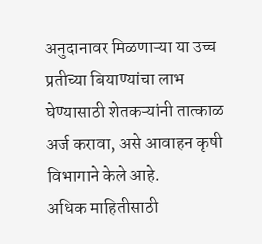अनुदानावर मिळणाऱ्या या उच्च प्रतीच्या बियाण्यांचा लाभ घेण्यासाठी शेतकऱ्यांनी तात्काळ अर्ज करावा, असे आवाहन कृषी विभागाने केले आहे.
अधिक माहितीसाठी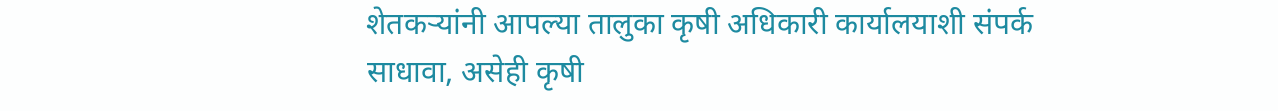शेतकऱ्यांनी आपल्या तालुका कृषी अधिकारी कार्यालयाशी संपर्क साधावा, असेही कृषी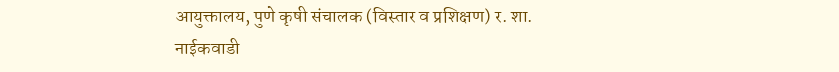आयुक्तालय, पुणे कृषी संचालक (विस्तार व प्रशिक्षण) र. शा. नाईकवाडी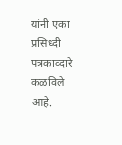यांनी एका प्रसिध्दी पत्रकाव्दारे कळविले आहे.